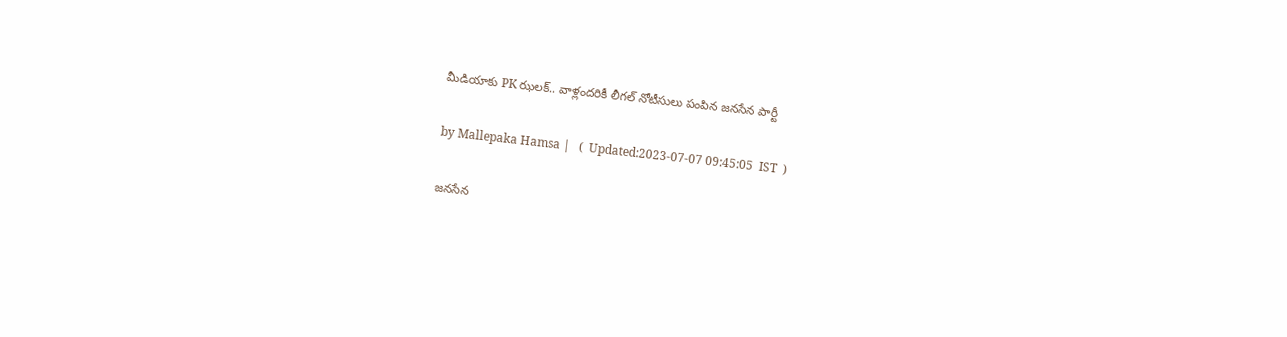మీడియాకు PK ఝలక్.. వాళ్లందరికీ లీగల్ నోటీసులు పంపిన జనసేన పార్టీ

by Mallepaka Hamsa |   (  Updated:2023-07-07 09:45:05  IST  )

జనసేన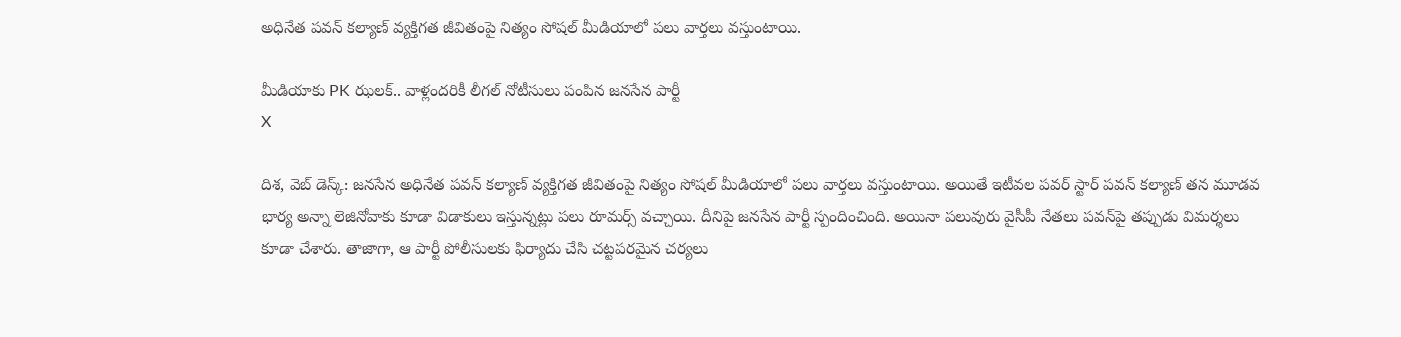అధినేత పవన్ కల్యాణ్ వ్యక్తిగత జీవితంపై నిత్యం సోషల్ మీడియాలో పలు వార్తలు వస్తుంటాయి.

మీడియాకు PK ఝలక్.. వాళ్లందరికీ లీగల్ నోటీసులు పంపిన జనసేన పార్టీ
X

దిశ, వెబ్ డెస్క్: జనసేన అధినేత పవన్ కల్యాణ్ వ్యక్తిగత జీవితంపై నిత్యం సోషల్ మీడియాలో పలు వార్తలు వస్తుంటాయి. అయితే ఇటీవల పవర్ స్టార్ పవన్ కల్యాణ్ తన మూడవ భార్య అన్నా లెజినోవాకు కూడా విడాకులు ఇస్తున్నట్లు పలు రూమర్స్ వచ్చాయి. దీనిపై జనసేన పార్టీ స్పందించింది. అయినా పలువురు వైసీపీ నేతలు పవన్‌పై తప్పుడు విమర్శలు కూడా చేశారు. తాజాగా, ఆ పార్టీ పోలీసులకు ఫిర్యాదు చేసి చట్టపరమైన చర్యలు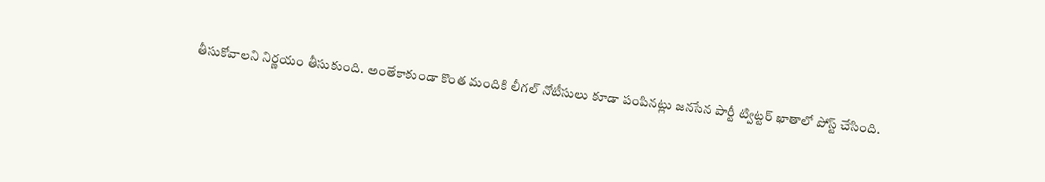తీసుకోవాలని నిర్ణయం తీసుకుంది. అంతేకాకుండా కొంత మందికి లీగల్ నోటీసులు కూడా పంపినట్లు జనసేన పార్టీ ట్విట్టర్ ఖాతాలో పోస్ట్ చేసింది.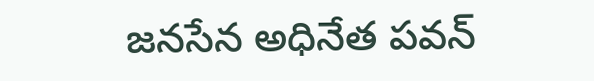జనసేన అధినేత పవన్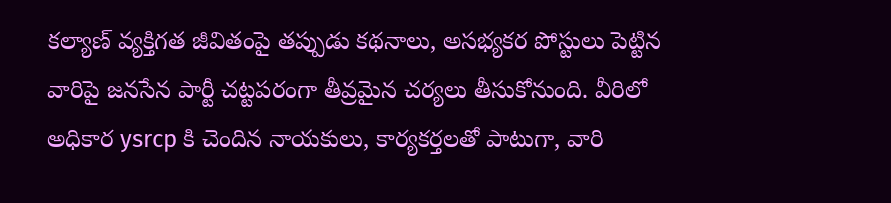కల్యాణ్ వ్యక్తిగత జీవితంపై తప్పుడు కథనాలు, అసభ్యకర పోస్టులు పెట్టిన వారిపై జనసేన పార్టీ చట్టపరంగా తీవ్రమైన చర్యలు తీసుకోనుంది. వీరిలో అధికార ysrcp కి చెందిన నాయకులు, కార్యకర్తలతో పాటుగా, వారి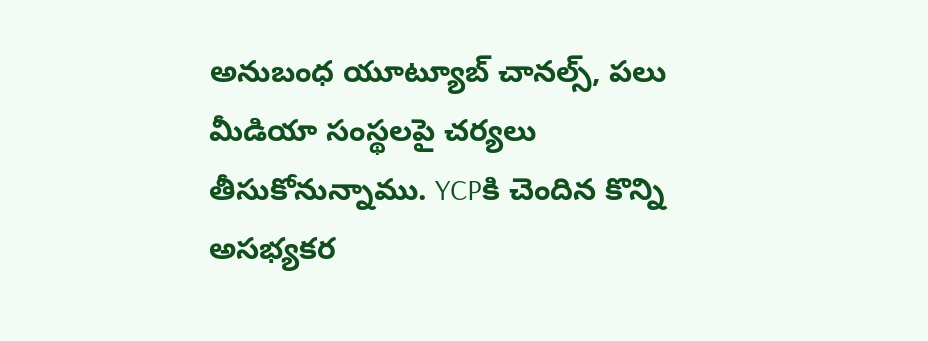అనుబంధ యూట్యూబ్ చానల్స్, పలు మీడియా సంస్థలపై చర్యలు తీసుకోనున్నాము. YCPకి చెందిన కొన్ని అసభ్యకర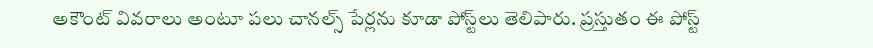అకౌంట్ వివరాలు అంటూ పలు చానల్స్ పేర్లను కూడా పోస్ట్‌లు తెలిపారు. ప్రస్తుతం ఈ పోస్ట్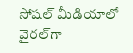సోషల్ మీడియాలో వైరల్‌గా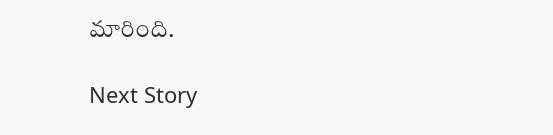మారింది.

Next Story